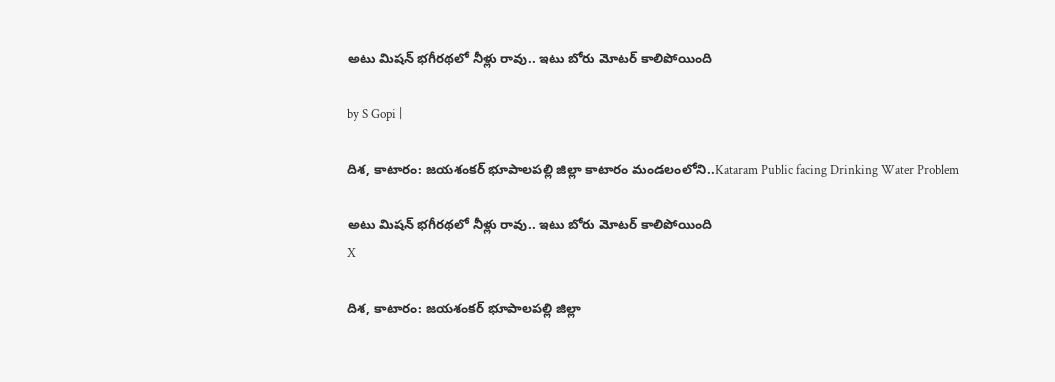అటు మిషన్ భగీరథలో నీళ్లు రావు.. ఇటు బోరు మోటర్ కాలిపోయింది

by S Gopi |

దిశ, కాటారం: జయశంకర్ భూపాలపల్లి జిల్లా కాటారం మండలంలోని..Kataram Public facing Drinking Water Problem

అటు మిషన్ భగీరథలో నీళ్లు రావు.. ఇటు బోరు మోటర్ కాలిపోయింది
X

దిశ, కాటారం: జయశంకర్ భూపాలపల్లి జిల్లా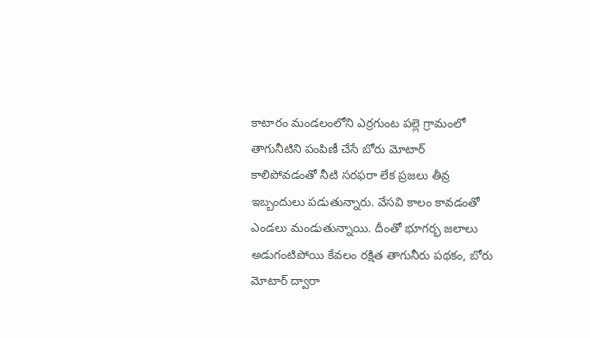కాటారం మండలంలోని ఎర్రగుంట పల్లె గ్రామంలో తాగునీటిని పంపిణీ చేసే బోరు మోటార్ కాలిపోవడంతో నీటి సరఫరా లేక ప్రజలు తీవ్ర ఇబ్బందులు పడుతున్నారు. వేసవి కాలం కావడంతో ఎండలు మండుతున్నాయి. దీంతో భూగర్భ జలాలు అడుగంటిపోయి కేవలం రక్షిత తాగునీరు పథకం, బోరు మోటార్ ద్వారా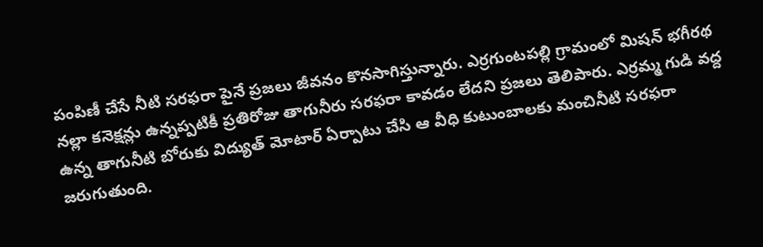పంపిణీ చేసే నీటి సరఫరా పైనే ప్రజలు జీవనం కొనసాగిస్తున్నారు. ఎర్రగుంటపల్లి గ్రామంలో మిషన్ భగీరథ నల్లా కనెక్షన్లు ఉన్నప్పటికీ ప్రతిరోజు తాగునీరు సరఫరా కావడం లేదని ప్రజలు తెలిపారు. ఎర్రమ్మ గుడి వద్ద ఉన్న తాగునీటి బోరుకు విద్యుత్ మోటార్ ఏర్పాటు చేసి ఆ వీధి కుటుంబాలకు మంచినీటి సరఫరా జరుగుతుంది.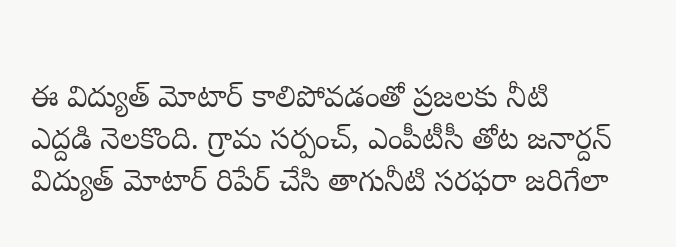ఈ విద్యుత్ మోటార్ కాలిపోవడంతో ప్రజలకు నీటి ఎద్దడి నెలకొంది. గ్రామ సర్పంచ్, ఎంపీటీసీ తోట జనార్దన్ విద్యుత్ మోటార్ రిపేర్ చేసి తాగునీటి సరఫరా జరిగేలా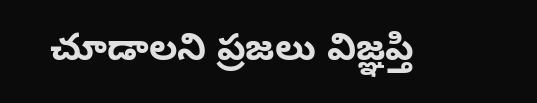చూడాలని ప్రజలు విజ్ఞప్తి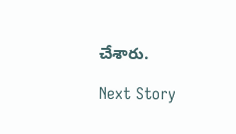చేశారు.

Next Story